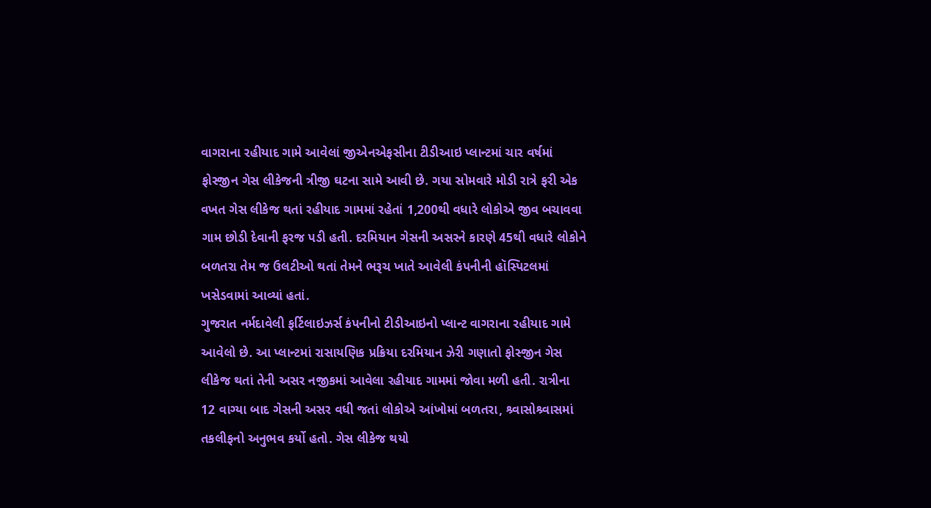વાગરાના રહીયાદ ગામે આવેલાં જીએનએફસીના ટીડીઆઇ પ્લાન્ટમાં ચાર વર્ષમાં ફોસ્જીન ગેસ લીકેજની ત્રીજી ઘટના સામે આવી છે. ગયા સોમવારે મોડી રાત્રે ફરી એક વખત ગેસ લીકેજ થતાં રહીયાદ ગામમાં રહેતાં 1,200થી વધારે લોકોએ જીવ બચાવવા ગામ છોડી દેવાની ફરજ પડી હતી. દરમિયાન ગેસની અસરને કારણે 45થી વધારે લોકોને બળતરા તેમ જ ઉલટીઓ થતાં તેમને ભરૂચ ખાતે આવેલી કંપનીની હૉસ્પિટલમાં ખસેડવામાં આવ્યાં હતાં.
ગુજરાત નર્મદાવેલી ફર્ટિલાઇઝર્સ કંપનીનો ટીડીઆઇનો પ્લાન્ટ વાગરાના રહીયાદ ગામે આવેલો છે. આ પ્લાન્ટમાં રાસાયણિક પ્રક્રિયા દરમિયાન ઝેરી ગણાતો ફોસ્જીન ગેસ લીકેજ થતાં તેની અસર નજીકમાં આવેલા રહીયાદ ગામમાં જોવા મળી હતી. રાત્રીના 12 વાગ્યા બાદ ગેસની અસર વધી જતાં લોકોએ આંખોમાં બળતરા, શ્ર્વાસોશ્ર્વાસમાં તકલીફનો અનુભવ કર્યો હતો. ગેસ લીકેજ થયો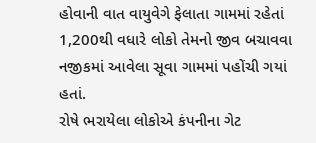હોવાની વાત વાયુવેગે ફેલાતા ગામમાં રહેતાં 1,200થી વધારે લોકો તેમનો જીવ બચાવવા નજીકમાં આવેલા સૂવા ગામમાં પહોંચી ગયાં હતાં.
રોષે ભરાયેલા લોકોએ કંપનીના ગેટ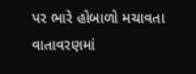પર ભારે હોબાળો મચાવતા વાતાવરણમાં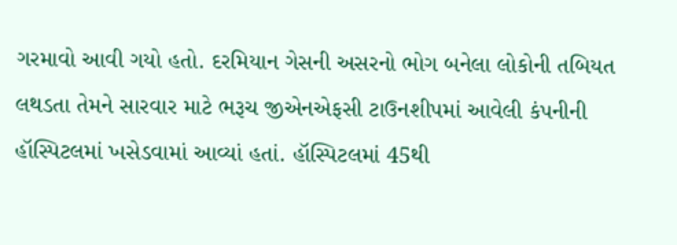ગરમાવો આવી ગયો હતો. દરમિયાન ગેસની અસરનો ભોગ બનેલા લોકોની તબિયત લથડતા તેમને સારવાર માટે ભરૂચ જીએનએફસી ટાઉનશીપમાં આવેલી કંપનીની હૉસ્પિટલમાં ખસેડવામાં આવ્યાં હતાં. હૉસ્પિટલમાં 45થી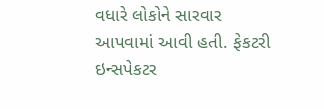વધારે લોકોને સારવાર આપવામાં આવી હતી. ફેકટરી ઇન્સપેકટર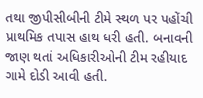તથા જીપીસીબીની ટીમે સ્થળ પર પહોંચી પ્રાથમિક તપાસ હાથ ધરી હતી. બનાવની જાણ થતાં અધિકારીઓની ટીમ રહીયાદ ગામે દોડી આવી હતી.